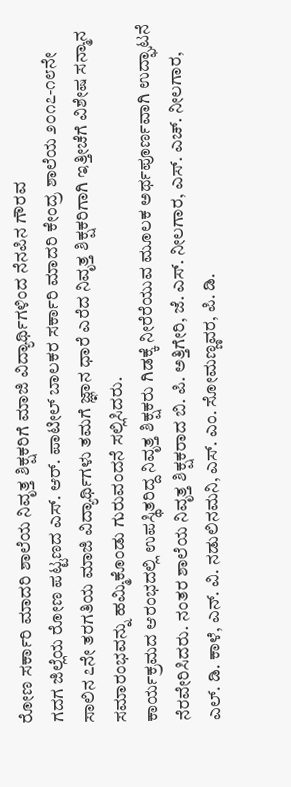ರೋಣ ಸರ್ಕಾರಿ ಮಾದರಿ ಶಾಲೆಯ ನಿವೃತ್ತ ಶಿಕ್ಷಕರಿಗೆ ಮಾಜಿ ವಿದ್ಯಾರ್ಥಿಗಳಿಂದ ನೆನಪಿನ ಗೌರವ
ಗದಗ ಜಿಲ್ಲೆಯ ರೋಣ ಪಟ್ಟಣದ ಎಸ್. ಆರ್. ಪಾಟೀಲ್ ಬಾಲಕರ ಸರ್ಕಾರಿ ಮಾದರಿ ಕೇಂದ್ರ ಶಾಲೆಯ ೨೦೧೭-೧೮ನೇ ಸಾಲಿನ ೭ನೇ ತರಗತಿಯ ಮಾಜಿ ವಿದ್ಯಾರ್ಥಿಗಳು ತಮಗೆ ಜ್ಞಾನ ಧಾರೆ ಎರೆದ ನಿವೃತ್ತ ಶಿಕ್ಷಕರಿಗಾಗಿ ಇತ್ತೀಚೆಗೆ ವಿಶೇಷ ಸನ್ಮಾನ ಸಮಾರಂಭವನ್ನು ಹಮ್ಮಿಕೊಂಡು ಗುರುವಂದನೆ ಸಲ್ಲಿಸಿದರು.
ಕಾರ್ಯಕ್ರಮದ ಆರಂಭದಲ್ಲಿ ಉಪಸ್ಥಿತರಿದ್ದ ನಿವೃತ್ತ ಶಿಕ್ಷಕರು ಗಿಡಕ್ಕೆ ನೀರೆರೆಯುವ ಮೂಲಕ ಅರ್ಥಪೂರ್ಣವಾಗಿ ಉದ್ಘಾಟನೆ ನೆರವೇರಿಸಿದರು. ನಂತರ ಶಾಲೆಯ ನಿವೃತ್ತ ಶಿಕ್ಷಕರಾದ ಬಿ. ಪಿ. ಅತ್ತಿಗೇರಿ, ಜೆ. ಎಸ್. ನೀಲಗಾರ, ಎಸ್. ಎಚ್. ನೀಲಗಾರ, ಎಲ್. ಡಿ. ಕಾಳೆ, ಎನ್. ವಿ. ನಡುಲಿನಮನಿ, ಎಸ್. ಎಂ. ಸೋಮಣ್ಣವರ, ಪಿ. ಡಿ.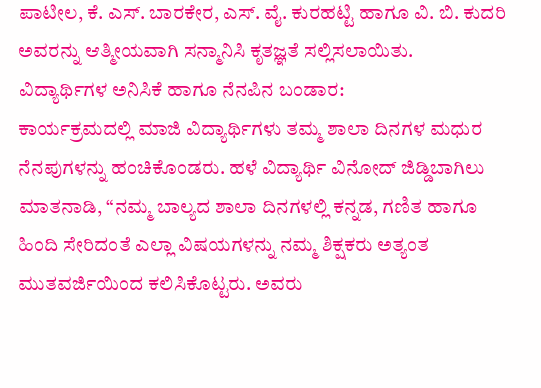ಪಾಟೀಲ, ಕೆ. ಎಸ್. ಬಾರಕೇರ, ಎಸ್. ವೈ. ಕುರಹಟ್ಟಿ ಹಾಗೂ ವಿ. ಬಿ. ಕುದರಿ ಅವರನ್ನು ಆತ್ಮೀಯವಾಗಿ ಸನ್ಮಾನಿಸಿ ಕೃತಜ್ಞತೆ ಸಲ್ಲಿಸಲಾಯಿತು.
ವಿದ್ಯಾರ್ಥಿಗಳ ಅನಿಸಿಕೆ ಹಾಗೂ ನೆನಪಿನ ಬಂಡಾರ:
ಕಾರ್ಯಕ್ರಮದಲ್ಲಿ ಮಾಜಿ ವಿದ್ಯಾರ್ಥಿಗಳು ತಮ್ಮ ಶಾಲಾ ದಿನಗಳ ಮಧುರ ನೆನಪುಗಳನ್ನು ಹಂಚಿಕೊಂಡರು. ಹಳೆ ವಿದ್ಯಾರ್ಥಿ ವಿನೋದ್ ಜಿಡ್ಡಿಬಾಗಿಲು ಮಾತನಾಡಿ, “ನಮ್ಮ ಬಾಲ್ಯದ ಶಾಲಾ ದಿನಗಳಲ್ಲಿ ಕನ್ನಡ, ಗಣಿತ ಹಾಗೂ ಹಿಂದಿ ಸೇರಿದಂತೆ ಎಲ್ಲಾ ವಿಷಯಗಳನ್ನು ನಮ್ಮ ಶಿಕ್ಷಕರು ಅತ್ಯಂತ ಮುತವರ್ಜಿಯಿಂದ ಕಲಿಸಿಕೊಟ್ಟರು. ಅವರು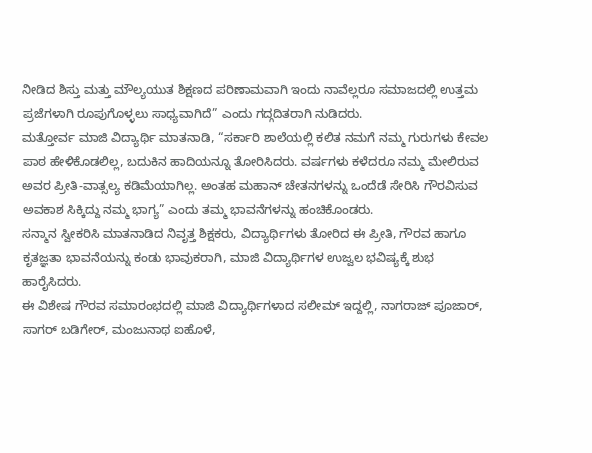ನೀಡಿದ ಶಿಸ್ತು ಮತ್ತು ಮೌಲ್ಯಯುತ ಶಿಕ್ಷಣದ ಪರಿಣಾಮವಾಗಿ ಇಂದು ನಾವೆಲ್ಲರೂ ಸಮಾಜದಲ್ಲಿ ಉತ್ತಮ ಪ್ರಜೆಗಳಾಗಿ ರೂಪುಗೊಳ್ಳಲು ಸಾಧ್ಯವಾಗಿದೆ” ಎಂದು ಗದ್ಗದಿತರಾಗಿ ನುಡಿದರು.
ಮತ್ತೋರ್ವ ಮಾಜಿ ವಿದ್ಯಾರ್ಥಿ ಮಾತನಾಡಿ, “ಸರ್ಕಾರಿ ಶಾಲೆಯಲ್ಲಿ ಕಲಿತ ನಮಗೆ ನಮ್ಮ ಗುರುಗಳು ಕೇವಲ ಪಾಠ ಹೇಳಿಕೊಡಲಿಲ್ಲ, ಬದುಕಿನ ಹಾದಿಯನ್ನೂ ತೋರಿಸಿದರು. ವರ್ಷಗಳು ಕಳೆದರೂ ನಮ್ಮ ಮೇಲಿರುವ ಅವರ ಪ್ರೀತಿ-ವಾತ್ಸಲ್ಯ ಕಡಿಮೆಯಾಗಿಲ್ಲ. ಅಂತಹ ಮಹಾನ್ ಚೇತನಗಳನ್ನು ಒಂದೆಡೆ ಸೇರಿಸಿ ಗೌರವಿಸುವ ಅವಕಾಶ ಸಿಕ್ಕಿದ್ದು ನಮ್ಮ ಭಾಗ್ಯ” ಎಂದು ತಮ್ಮ ಭಾವನೆಗಳನ್ನು ಹಂಚಿಕೊಂಡರು.
ಸನ್ಮಾನ ಸ್ವೀಕರಿಸಿ ಮಾತನಾಡಿದ ನಿವೃತ್ತ ಶಿಕ್ಷಕರು, ವಿದ್ಯಾರ್ಥಿಗಳು ತೋರಿದ ಈ ಪ್ರೀತಿ, ಗೌರವ ಹಾಗೂ ಕೃತಜ್ಞತಾ ಭಾವನೆಯನ್ನು ಕಂಡು ಭಾವುಕರಾಗಿ, ಮಾಜಿ ವಿದ್ಯಾರ್ಥಿಗಳ ಉಜ್ವಲ ಭವಿಷ್ಯಕ್ಕೆ ಶುಭ ಹಾರೈಸಿದರು.
ಈ ವಿಶೇಷ ಗೌರವ ಸಮಾರಂಭದಲ್ಲಿ ಮಾಜಿ ವಿದ್ಯಾರ್ಥಿಗಳಾದ ಸಲೀಮ್ ಇದ್ದಲ್ಲಿ, ನಾಗರಾಜ್ ಪೂಜಾರ್, ಸಾಗರ್ ಬಡಿಗೇರ್, ಮಂಜುನಾಥ ಐಹೊಳೆ,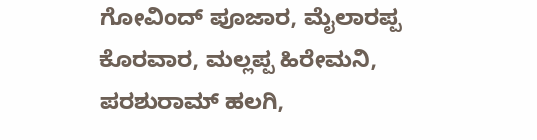ಗೋವಿಂದ್ ಪೂಜಾರ, ಮೈಲಾರಪ್ಪ ಕೊರವಾರ, ಮಲ್ಲಪ್ಪ ಹಿರೇಮನಿ, ಪರಶುರಾಮ್ ಹಲಗಿ,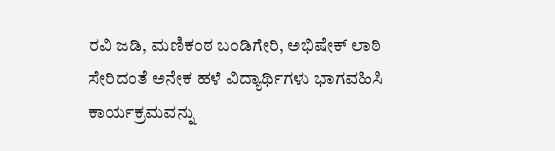ರವಿ ಜಡಿ, ಮಣಿಕಂಠ ಬಂಡಿಗೇರಿ, ಅಭಿಷೇಕ್ ಲಾಠಿ ಸೇರಿದಂತೆ ಅನೇಕ ಹಳೆ ವಿದ್ಯಾರ್ಥಿಗಳು ಭಾಗವಹಿಸಿ ಕಾರ್ಯಕ್ರಮವನ್ನು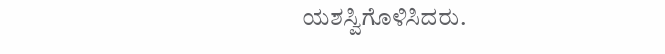ಯಶಸ್ವಿಗೊಳಿಸಿದರು.